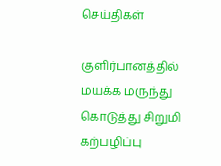செய்திகள்

குளிர்பானத்தில் மயக்க மருந்து கொடுத்து சிறுமி கற்பழிப்பு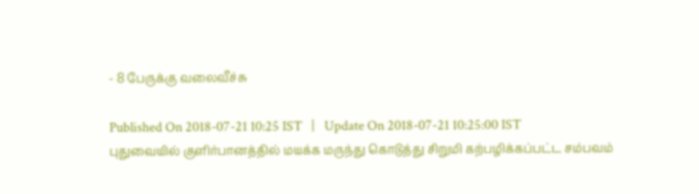- 8 பேருக்கு வலைவீச்சு

Published On 2018-07-21 10:25 IST   |   Update On 2018-07-21 10:25:00 IST
புதுவையில் குளிர்பானத்தில் மயக்க மருந்து கொடுத்து சிறுமி கற்பழிக்கப்பட்ட சம்பவம்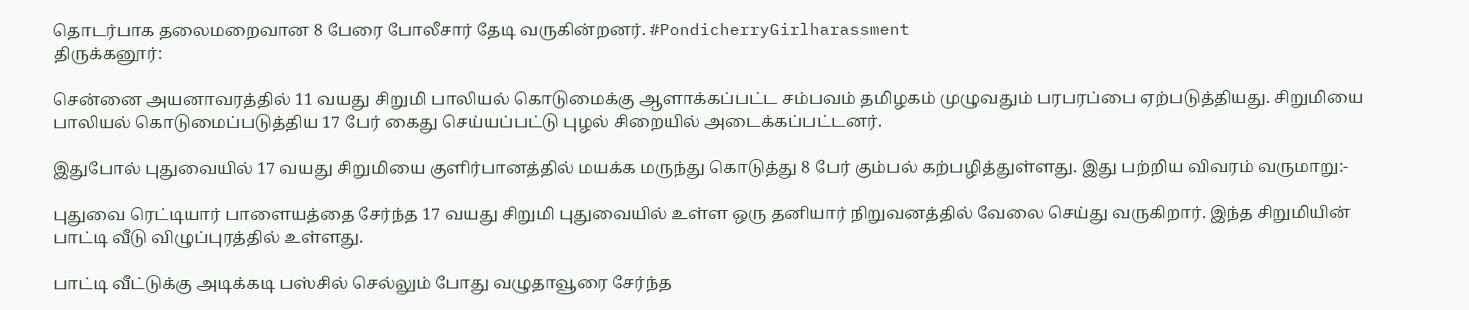தொடர்பாக தலைமறைவான 8 பேரை போலீசார் தேடி வருகின்றனர். #PondicherryGirlharassment
திருக்கனூர்:

சென்னை அயனாவரத்தில் 11 வயது சிறுமி பாலியல் கொடுமைக்கு ஆளாக்கப்பட்ட சம்பவம் தமிழகம் முழுவதும் பரபரப்பை ஏற்படுத்தியது. சிறுமியை பாலியல் கொடுமைப்படுத்திய 17 பேர் கைது செய்யப்பட்டு புழல் சிறையில் அடைக்கப்பட்டனர்.

இதுபோல் புதுவையில் 17 வயது சிறுமியை குளிர்பானத்தில் மயக்க மருந்து கொடுத்து 8 பேர் கும்பல் கற்பழித்துள்ளது. இது பற்றிய விவரம் வருமாறு:-

புதுவை ரெட்டியார் பாளையத்தை சேர்ந்த 17 வயது சிறுமி புதுவையில் உள்ள ஒரு தனியார் நிறுவனத்தில் வேலை செய்து வருகிறார். இந்த சிறுமியின் பாட்டி வீடு விழுப்புரத்தில் உள்ளது.

பாட்டி வீட்டுக்கு அடிக்கடி பஸ்சில் செல்லும் போது வழுதாவூரை சேர்ந்த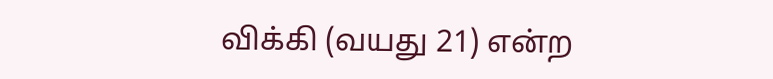விக்கி (வயது 21) என்ற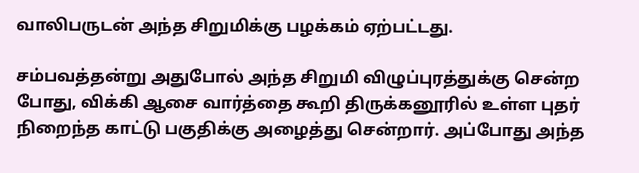வாலிபருடன் அந்த சிறுமிக்கு பழக்கம் ஏற்பட்டது.

சம்பவத்தன்று அதுபோல் அந்த சிறுமி விழுப்புரத்துக்கு சென்ற போது, விக்கி ஆசை வார்த்தை கூறி திருக்கனூரில் உள்ள புதர் நிறைந்த காட்டு பகுதிக்கு அழைத்து சென்றார். அப்போது அந்த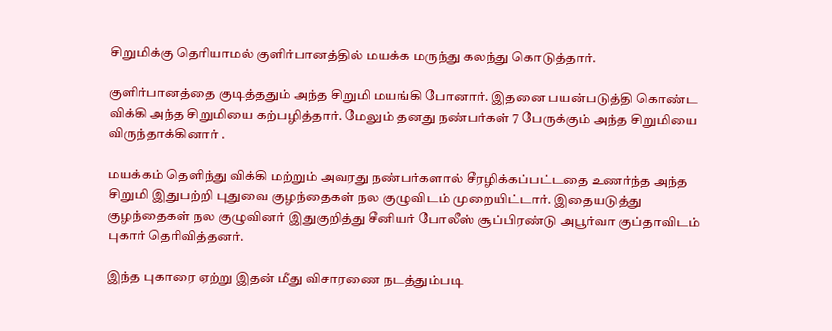சிறுமிக்கு தெரியாமல் குளிர்பானத்தில் மயக்க மருந்து கலந்து கொடுத்தார்.

குளிர்பானத்தை குடித்ததும் அந்த சிறுமி மயங்கி போனார். இதனை பயன்படுத்தி கொண்ட விக்கி அந்த சிறுமியை கற்பழித்தார். மேலும் தனது நண்பர்கள் 7 பேருக்கும் அந்த சிறுமியை விருந்தாக்கினார் .

மயக்கம் தெளிந்து விக்கி மற்றும் அவரது நண்பர்களால் சீரழிக்கப்பட்டதை உணர்ந்த அந்த சிறுமி இதுபற்றி புதுவை குழந்தைகள் நல குழுவிடம் முறையிட்டார். இதையடுத்து குழந்தைகள் நல குழுவினர் இதுகுறித்து சீனியர் போலீஸ் சூப்பிரண்டு அபூர்வா குப்தாவிடம் புகார் தெரிவித்தனர்.

இந்த புகாரை ஏற்று இதன் மீது விசாரணை நடத்தும்படி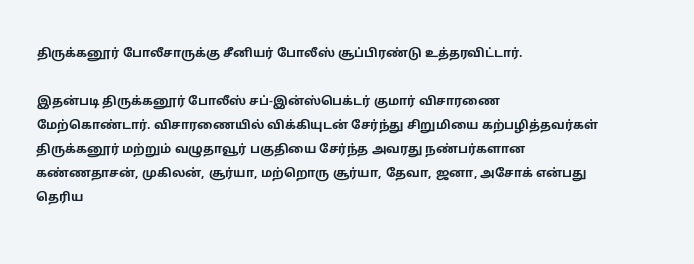திருக்கனூர் போலீசாருக்கு சீனியர் போலீஸ் சூப்பிரண்டு உத்தரவிட்டார்.

இதன்படி திருக்கனூர் போலீஸ் சப்-இன்ஸ்பெக்டர் குமார் விசாரணை மேற்கொண்டார். விசாரணையில் விக்கியுடன் சேர்ந்து சிறுமியை கற்பழித்தவர்கள் திருக்கனூர் மற்றும் வழுதாவூர் பகுதியை சேர்ந்த அவரது நண்பர்களான கண்ணதாசன், முகிலன், சூர்யா, மற்றொரு சூர்யா, தேவா, ஜனா, அசோக் என்பது தெரிய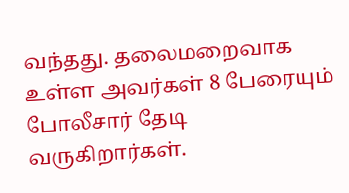வந்தது. தலைமறைவாக உள்ள அவர்கள் 8 பேரையும் போலீசார் தேடி வருகிறார்கள்.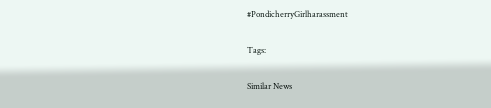#PondicherryGirlharassment

Tags:

Similar News